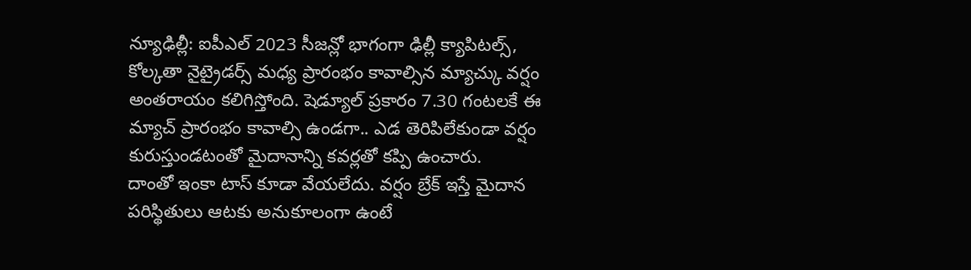న్యూఢిల్లీ: ఐపీఎల్ 2023 సీజన్లో భాగంగా ఢిల్లీ క్యాపిటల్స్, కోల్కతా నైట్రైడర్స్ మధ్య ప్రారంభం కావాల్సిన మ్యాచ్కు వర్షం అంతరాయం కలిగిస్తోంది. షెడ్యూల్ ప్రకారం 7.30 గంటలకే ఈ మ్యాచ్ ప్రారంభం కావాల్సి ఉండగా.. ఎడ తెరిపిలేకుండా వర్షం కురుస్తుండటంతో మైదానాన్ని కవర్లతో కప్పి ఉంచారు.
దాంతో ఇంకా టాస్ కూడా వేయలేదు. వర్షం బ్రేక్ ఇస్తే మైదాన పరిస్థితులు ఆటకు అనుకూలంగా ఉంటే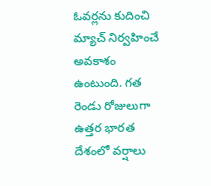ఓవర్లను కుదించి మ్యాచ్ నిర్వహించే అవకాశం ఉంటుంది. గత రెండు రోజులుగా ఉత్తర భారత దేశంలో వర్షాలు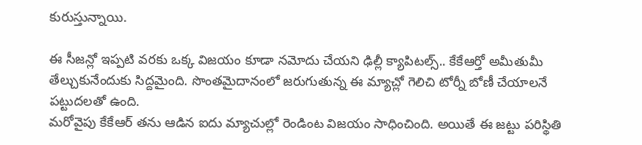కురుస్తున్నాయి.

ఈ సీజన్లో ఇప్పటి వరకు ఒక్క విజయం కూడా నమోదు చేయని ఢిల్లీ క్యాపిటల్స్.. కేకేఆర్తో అమీతుమీ తేల్చుకునేందుకు సిద్దమైంది. సొంతమైదానంలో జరుగుతున్న ఈ మ్యాచ్లో గెలిచి టోర్నీ బోణీ చేయాలనే పట్టుదలతో ఉంది.
మరోవైపు కేకేఆర్ తను ఆడిన ఐదు మ్యాచుల్లో రెండింట విజయం సాధించింది. అయితే ఈ జట్టు పరిస్థితి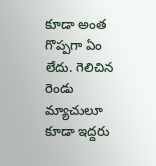కూడా అంత గొప్పగా ఏం లేదు. గెలిచిన రెండు మ్యాచులూ కూడా ఇద్దరు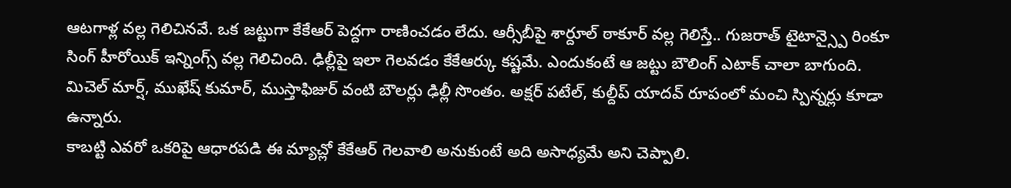ఆటగాళ్ల వల్ల గెలిచినవే. ఒక జట్టుగా కేకేఆర్ పెద్దగా రాణించడం లేదు. ఆర్సీబీపై శార్దూల్ ఠాకూర్ వల్ల గెలిస్తే.. గుజరాత్ టైటాన్స్పై రింకూ సింగ్ హీరోయిక్ ఇన్నింగ్స్ వల్ల గెలిచింది. ఢిల్లీపై ఇలా గెలవడం కేకేఆర్కు కష్టమే. ఎందుకంటే ఆ జట్టు బౌలింగ్ ఎటాక్ చాలా బాగుంది. మిచెల్ మార్ష్, ముఖేష్ కుమార్, ముస్తాఫిజుర్ వంటి బౌలర్లు ఢిల్లీ సొంతం. అక్షర్ పటేల్, కుల్దీప్ యాదవ్ రూపంలో మంచి స్పిన్నర్లు కూడా ఉన్నారు.
కాబట్టి ఎవరో ఒకరిపై ఆధారపడి ఈ మ్యాచ్లో కేకేఆర్ గెలవాలి అనుకుంటే అది అసాధ్యమే అని చెప్పాలి.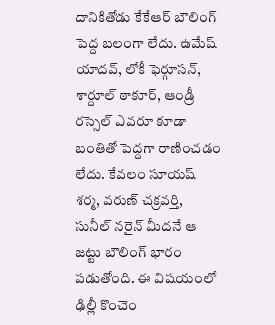దానికితోడు కేకేఆర్ బౌలింగ్ పెద్ద బలంగా లేదు. ఉమేష్ యాదవ్, లోకీ ఫెర్గూసన్, శార్దూల్ ఠాకూర్, ఆండ్రీ రస్సెల్ ఎవరూ కూడా బంతితో పెద్దగా రాణించడం లేదు. కేవలం సూయష్ శర్మ, వరుణ్ చక్రవర్తి, సునీల్ నరైన్ మీదనే ఆ జట్టు బౌలింగ్ భారం పడుతోంది. ఈ విషయంలో ఢిల్లీ కొంచెం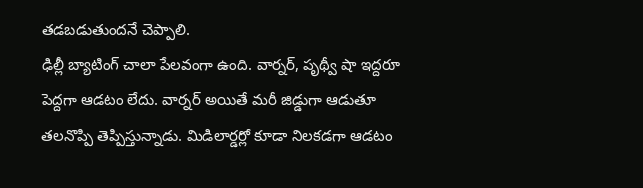తడబడుతుందనే చెప్పాలి.
ఢిల్లీ బ్యాటింగ్ చాలా పేలవంగా ఉంది. వార్నర్, పృథ్వీ షా ఇద్దరూ పెద్దగా ఆడటం లేదు. వార్నర్ అయితే మరీ జిడ్డుగా ఆడుతూ తలనొప్పి తెప్పిస్తున్నాడు. మిడిలార్డర్లో కూడా నిలకడగా ఆడటం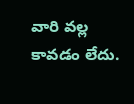వారి వల్ల కావడం లేదు.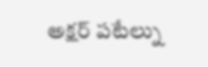అక్షర్ పటేల్ను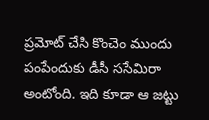ప్రమోట్ చేసి కొంచెం ముందు పంపేందుకు డీసీ ససేమిరా అంటోంది. ఇది కూడా ఆ జట్టు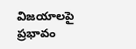విజయాలపై ప్రభావం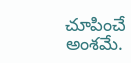చూపించే అంశమే.